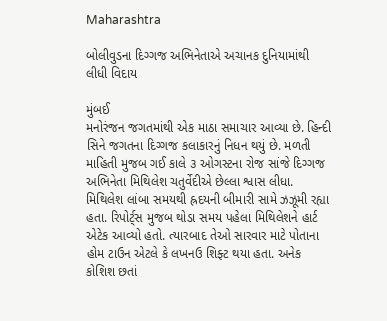Maharashtra

બોલીવુડના દિગ્ગજ અભિનેતાએ અચાનક દુનિયામાંથી લીધી વિદાય

મુંબઈ
મનોરંજન જગતમાંથી એક માઠા સમાચાર આવ્યા છે. હિન્દી સિને જગતના દિગ્ગજ કલાકારનું નિધન થયું છે. મળતી માહિતી મુજબ ગઈ કાલે ૩ ઓગસ્ટના રોજ સાંજે દિગ્ગજ અભિનેતા મિથિલેશ ચતુર્વેદીએ છેલ્લા શ્વાસ લીધા. મિથિલેશ લાંબા સમયથી હ્રદયની બીમારી સામે ઝઝૂમી રહ્યા હતા. રિપોર્ટ્‌સ મુજબ થોડા સમય પહેલા મિથિલેશને હાર્ટ એટેક આવ્યો હતો. ત્યારબાદ તેઓ સારવાર માટે પોતાના હોમ ટાઉન એટલે કે લખનઉ શિફ્ટ થયા હતા. અનેક કોશિશ છતાં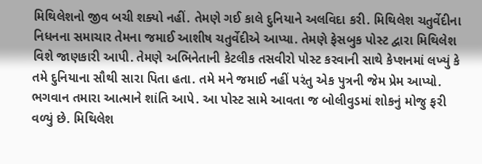મિથિલેશનો જીવ બચી શક્યો નહીં. તેમણે ગઈ કાલે દુનિયાને અલવિદા કરી. મિથિલેશ ચતુર્વેદીના નિધનના સમાચાર તેમના જમાઈ આશીષ ચતુર્વેદીએ આપ્યા. તેમણે ફેસબુક પોસ્ટ દ્વારા મિથિલેશ વિશે જાણકારી આપી. તેમણે અભિનેતાની કેટલીક તસવીરો પોસ્ટ કરવાની સાથે કેપ્શનમાં લખ્યું કે તમે દુનિયાના સૌથી સારા પિતા હતા. તમે મને જમાઈ નહીં પરંતુ એક પુત્રની જેમ પ્રેમ આપ્યો. ભગવાન તમારા આત્માને શાંતિ આપે. આ પોસ્ટ સામે આવતા જ બોલીવુડમાં શોકનું મોજુ ફરી વળ્યું છે. મિથિલેશ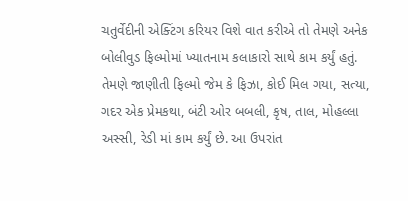ચતુર્વેદીની એક્ટિંગ કરિયર વિશે વાત કરીએ તો તેમણે અનેક બોલીવુડ ફિલ્મોમાં ખ્યાતનામ કલાકારો સાથે કામ કર્યું હતું. તેમણે જાણીતી ફિલ્મો જેમ કે ફિઝા, કોઈ મિલ ગયા, સત્યા, ગદર એક પ્રેમકથા, બંટી ઓર બબલી, કૃષ, તાલ, મોહલ્લા અસ્સી, રેડી માં કામ કર્યું છે. આ ઉપરાંત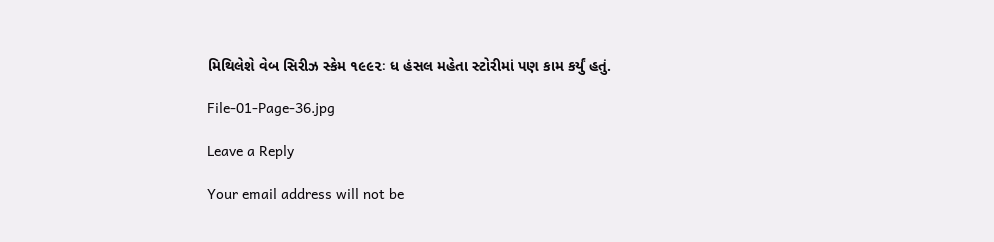મિથિલેશે વેબ સિરીઝ સ્કેમ ૧૯૯૨ઃ ધ હંસલ મહેતા સ્ટોરીમાં પણ કામ કર્યું હતું.

File-01-Page-36.jpg

Leave a Reply

Your email address will not be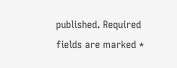published. Required fields are marked *